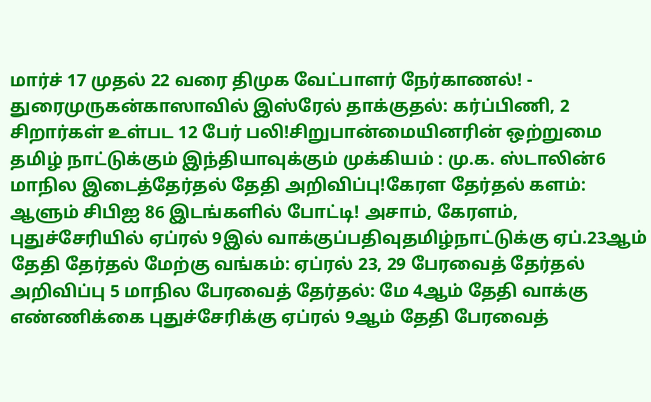மார்ச் 17 முதல் 22 வரை திமுக வேட்பாளர் நேர்காணல்! - துரைமுருகன்காஸாவில் இஸ்ரேல் தாக்குதல்: கர்ப்பிணி, 2 சிறார்கள் உள்பட 12 பேர் பலி!சிறுபான்மையினரின் ஒற்றுமை தமிழ் நாட்டுக்கும் இந்தியாவுக்கும் முக்கியம் : மு.க. ஸ்டாலின்6 மாநில இடைத்தேர்தல் தேதி அறிவிப்பு!கேரள தேர்தல் களம்: ஆளும் சிபிஐ 86 இடங்களில் போட்டி! அசாம், கேரளம், புதுச்சேரியில் ஏப்ரல் 9இல் வாக்குப்பதிவுதமிழ்நாட்டுக்கு ஏப்.23ஆம் தேதி தேர்தல் மேற்கு வங்கம்: ஏப்ரல் 23, 29 பேரவைத் தேர்தல் அறிவிப்பு 5 மாநில பேரவைத் தேர்தல்: மே 4ஆம் தேதி வாக்கு எண்ணிக்கை புதுச்சேரிக்கு ஏப்ரல் 9ஆம் தேதி பேரவைத்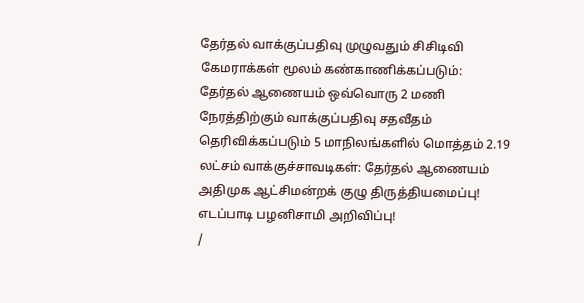தேர்தல் வாக்குப்பதிவு முழுவதும் சிசிடிவி கேமராக்கள் மூலம் கண்காணிக்கப்படும்: தேர்தல் ஆணையம் ஒவ்வொரு 2 மணி நேரத்திற்கும் வாக்குப்பதிவு சதவீதம் தெரிவிக்கப்படும் 5 மாநிலங்களில் மொத்தம் 2.19 லட்சம் வாக்குச்சாவடிகள்: தேர்தல் ஆணையம் அதிமுக ஆட்சிமன்றக் குழு திருத்தியமைப்பு! எடப்பாடி பழனிசாமி அறிவிப்பு!
/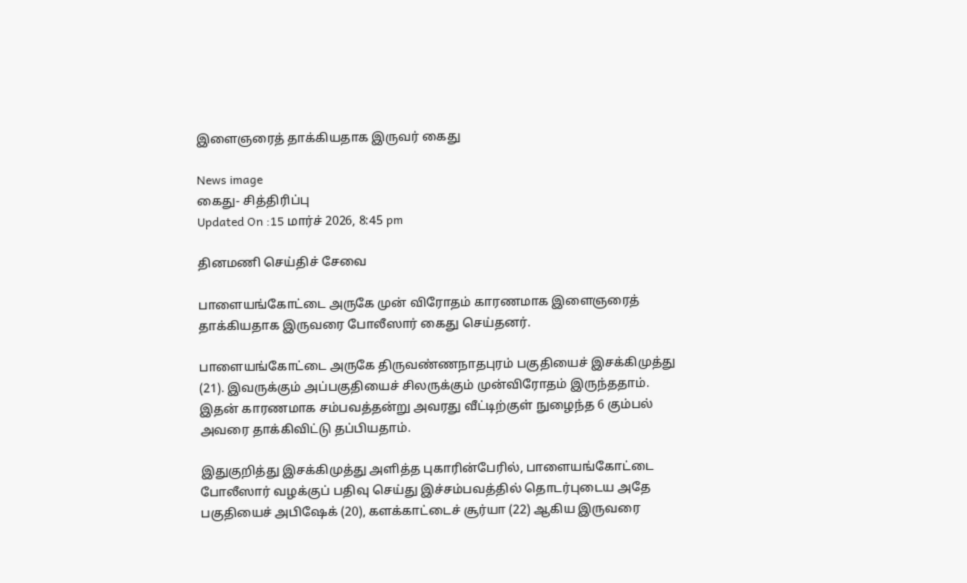இளைஞரைத் தாக்கியதாக இருவர் கைது

News image
கைது- சித்திரிப்பு
Updated On :15 மார்ச் 2026, 8:45 pm

தினமணி செய்திச் சேவை

பாளையங்கோட்டை அருகே முன் விரோதம் காரணமாக இளைஞரைத் தாக்கியதாக இருவரை போலீஸார் கைது செய்தனர்.

பாளையங்கோட்டை அருகே திருவண்ணநாதபுரம் பகுதியைச் இசக்கிமுத்து (21). இவருக்கும் அப்பகுதியைச் சிலருக்கும் முன்விரோதம் இருந்ததாம். இதன் காரணமாக சம்பவத்தன்று அவரது வீட்டிற்குள் நுழைந்த 6 கும்பல் அவரை தாக்கிவிட்டு தப்பியதாம்.

இதுகுறித்து இசக்கிமுத்து அளித்த புகாரின்பேரில், பாளையங்கோட்டை போலீஸார் வழக்குப் பதிவு செய்து இச்சம்பவத்தில் தொடர்புடைய அதே பகுதியைச் அபிஷேக் (20), களக்காட்டைச் சூர்யா (22) ஆகிய இருவரை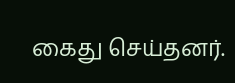கைது செய்தனர்.